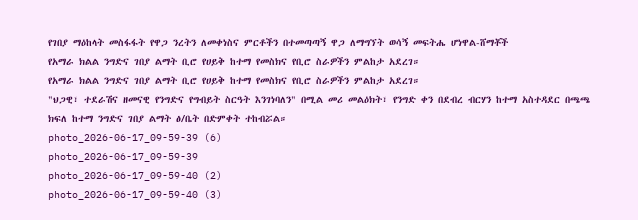የገበያ ማዕከላት መስፋፋት የዋጋ ንረትን ለመቀነስና ምርቶችን በተመጣጣኝ ዋጋ ለማግኘት ወሳኝ መፍትሔ ሆነዋል-ሸማቾች
የአማራ ክልል ንግድና ገበያ ልማት ቢሮ የሀይቅ ከተማ የመስክና የቢሮ ስራዎችን ምልከታ አደረገ።
የአማራ ክልል ንግድና ገበያ ልማት ቢሮ የሀይቅ ከተማ የመስክና የቢሮ ስራዎችን ምልከታ አደረገ።
"ህጋዊ፣ ተደራሽና ዘመናዊ የንግድና የግብይት ስርዓት እንገነባለን" በሚል መሪ መልዕክት፣ የንግድ ቀን በደብረ ብርሃን ከተማ አስተዳደር በጫጫ ክፍለ ከተማ ንግድና ገበያ ልማት ፅ/ቤት በድምቀት ተከብሯል።
photo_2026-06-17_09-59-39 (6)
photo_2026-06-17_09-59-39
photo_2026-06-17_09-59-40 (2)
photo_2026-06-17_09-59-40 (3)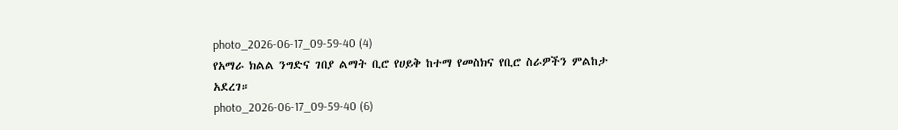photo_2026-06-17_09-59-40 (4)
የአማራ ክልል ንግድና ገበያ ልማት ቢሮ የሀይቅ ከተማ የመስክና የቢሮ ስራዎችን ምልከታ አደረገ።
photo_2026-06-17_09-59-40 (6)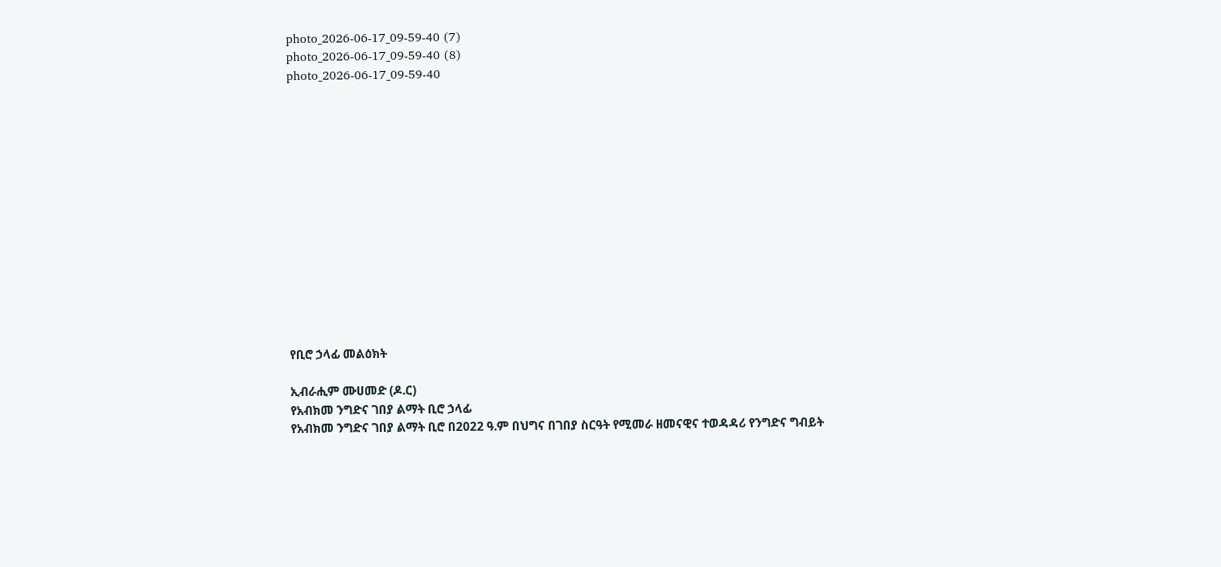photo_2026-06-17_09-59-40 (7)
photo_2026-06-17_09-59-40 (8)
photo_2026-06-17_09-59-40














የቢሮ ኃላፊ መልዕክት

ኢብራሒም ሙሀመድ (ዶ.ር)
የአብክመ ንግድና ገበያ ልማት ቢሮ ኃላፊ
የአብክመ ንግድና ገበያ ልማት ቢሮ በ2022 ዓ.ም በህግና በገበያ ስርዓት የሚመራ ዘመናዊና ተወዳዳሪ የንግድና ግብይት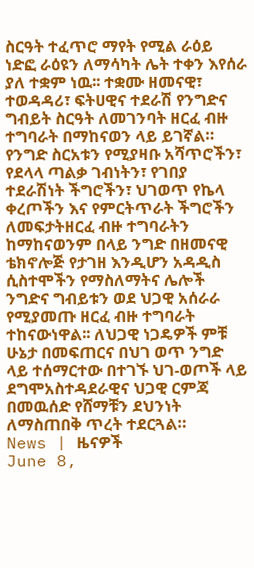ስርዓት ተፈጥሮ ማየት የሚል ራዕይ ነድፎ ራዕዩን ለማሳካት ሌት ተቀን እየሰራ ያለ ተቋም ነዉ፡፡ ተቋሙ ዘመናዊ፣ ተወዳዳሪ፣ ፍትሀዊና ተደራሽ የንግድና ግብይት ስርዓት ለመገንባት ዘርፈ ብዙ ተግባራት በማከናወን ላይ ይገኛል። የንግድ ስርአቱን የሚያዛቡ አሻጥሮችን፣ የደላላ ጣልቃ ገብነትን፣ የገበያ ተደራሽነት ችግሮችን፣ ህገወጥ የኬላ ቀረጦችን እና የምርትጥራት ችግሮችን ለመፍታትዘርፈ ብዙ ተግባራትን ከማከናወንም በላይ ንግድ በዘመናዊ ቴክኖሎጅ የታገዘ እንዲሆን አዳዲስ ሲስተሞችን የማስለማትና ሌሎች ንግድና ግብይቱን ወደ ህጋዊ አሰራራ የሚያመጡ ዘርፈ ብዙ ተግባራት ተከናውነዋል፡፡ ለህጋዊ ነጋዴዎች ምቹ ሁኔታ በመፍጠርና በህገ ወጥ ንግድ ላይ ተሰማርተው በተገኙ ህገ-ወጦች ላይ ደግሞአስተዳደራዊና ህጋዊ ርምጃ በመዉሰድ የሸማቹን ደህንነት ለማስጠበቅ ጥረት ተደርጓል።
News | ዜናዎች
June 8,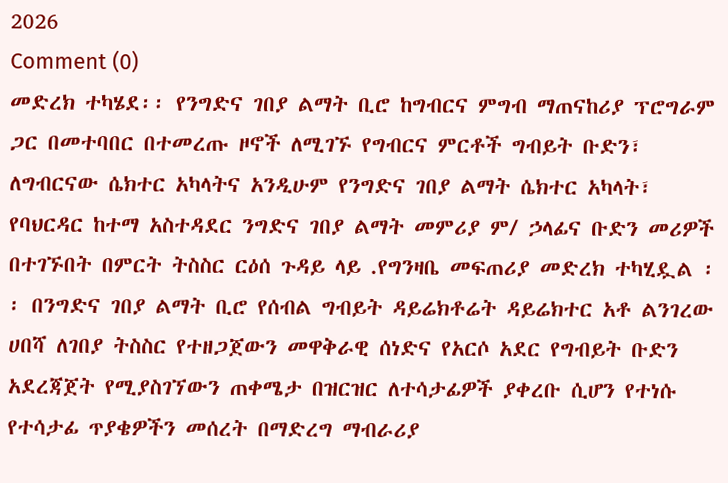2026
Comment (0)
መድረክ ተካሄደ፡፡ የንግድና ገበያ ልማት ቢሮ ከግብርና ምግብ ማጠናከሪያ ፕሮግራም ጋር በመተባበር በተመረጡ ዞኖች ለሚገኙ የግብርና ምርቶች ግብይት ቡድን፣ ለግብርናው ሴክተር አካላትና አንዲሁም የንግድና ገበያ ልማት ሴክተር አካላት፣ የባህርዳር ከተማ አስተዳደር ንግድና ገበያ ልማት መምሪያ ም/ ኃላፊና ቡድን መሪዎች በተገኙበት በምርት ትስስር ርዕሰ ጉዳይ ላይ .የግንዛቤ መፍጠሪያ መድረክ ተካሂዷል ፡፡ በንግድና ገበያ ልማት ቢሮ የሰብል ግብይት ዳይሬክቶሬት ዳይሬክተር አቶ ልንገረው ሀበሻ ለገበያ ትስስር የተዘጋጀውን መዋቅራዊ ሰነድና የአርሶ አደር የግብይት ቡድን አደረጃጀት የሚያስገኘውን ጠቀሜታ በዝርዝር ለተሳታፊዎች ያቀረቡ ሲሆን የተነሱ የተሳታፊ ጥያቄዎችን መሰረት በማድረግ ማብራሪያ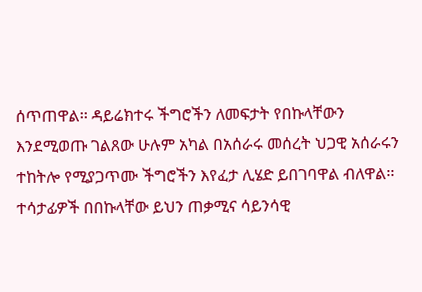ሰጥጠዋል፡፡ ዳይሬክተሩ ችግሮችን ለመፍታት የበኩላቸውን እንደሚወጡ ገልጸው ሁሉም አካል በአሰራሩ መሰረት ህጋዊ አሰራሩን ተከትሎ የሚያጋጥሙ ችግሮችን እየፈታ ሊሄድ ይበገባዋል ብለዋል፡፡ ተሳታፊዎች በበኩላቸው ይህን ጠቃሚና ሳይንሳዊ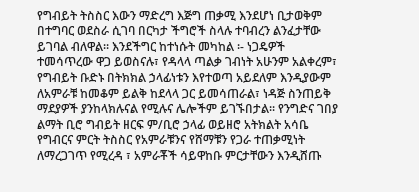የግብይት ትስስር እውን ማድረግ እጅግ ጠቃሚ እንደሆነ ቢታወቅም በተግባር ወደስራ ሲገባ በርካታ ችግሮች ስላሉ ተባብረን ልንፈታቸው ይገባል ብለዋል፡፡ እንደችግር ከተነሱት መካከል ፡- ነጋዴዎች ተመሳጥረው ዋጋ ይወስናሉ፣ የዳላላ ጣልቃ ገብነት አሁንም አልቀረም፣ የግብይት ቡድኑ በትክክል ኃላፊነቱን እየተወጣ አይደለም እንዲያውም ለአምራቹ ከመቆም ይልቅ ከደላላ ጋር ይመሳጠራል፣ ነዳጅ ስንጠይቅ ማደያዎች ያንከላክሉናል የሚሉና ሌሎችም ይገኙበታል፡፡ የንግድና ገበያ ልማት ቢሮ ግብይት ዘርፍ ም/ቢሮ ኃላፊ ወይዘሮ አትክልት አሳቤ የግብርና ምርት ትስስር የአምራቹንና የሸማቹን የጋራ ተጠቃሚነት ለማረጋገጥ የሚረዳ ፣ አምራቾች ሳይዋከቡ ምርታቸውን እንዲሸጡ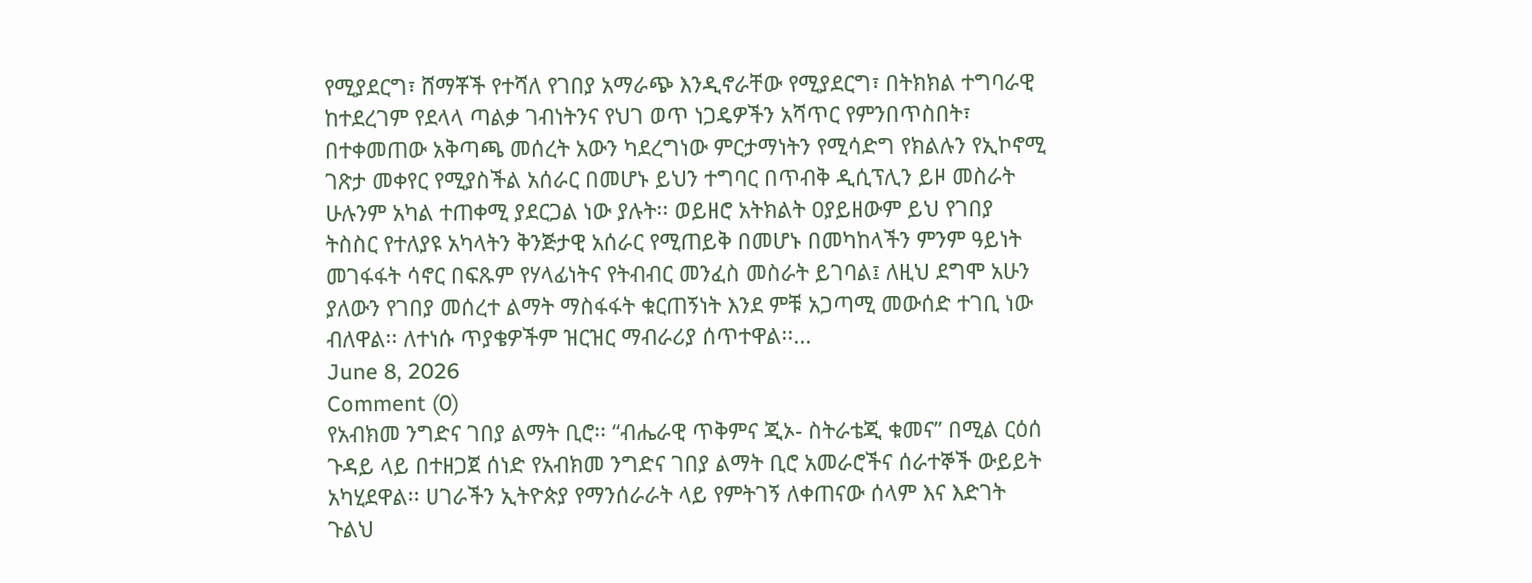የሚያደርግ፣ ሸማቾች የተሻለ የገበያ አማራጭ እንዲኖራቸው የሚያደርግ፣ በትክክል ተግባራዊ ከተደረገም የደላላ ጣልቃ ገብነትንና የህገ ወጥ ነጋዴዎችን አሻጥር የምንበጥስበት፣ በተቀመጠው አቅጣጫ መሰረት አውን ካደረግነው ምርታማነትን የሚሳድግ የክልሉን የኢኮኖሚ ገጽታ መቀየር የሚያስችል አሰራር በመሆኑ ይህን ተግባር በጥብቅ ዲሲፕሊን ይዞ መስራት ሁሉንም አካል ተጠቀሚ ያደርጋል ነው ያሉት፡፡ ወይዘሮ አትክልት ዐያይዘውም ይህ የገበያ ትስስር የተለያዩ አካላትን ቅንጅታዊ አሰራር የሚጠይቅ በመሆኑ በመካከላችን ምንም ዓይነት መገፋፋት ሳኖር በፍጹም የሃላፊነትና የትብብር መንፈስ መስራት ይገባል፤ ለዚህ ደግሞ አሁን ያለውን የገበያ መሰረተ ልማት ማስፋፋት ቁርጠኝነት እንደ ምቹ አጋጣሚ መውሰድ ተገቢ ነው ብለዋል፡፡ ለተነሱ ጥያቄዎችም ዝርዝር ማብራሪያ ሰጥተዋል፡፡...
June 8, 2026
Comment (0)
የአብክመ ንግድና ገበያ ልማት ቢሮ፡፡ “ብሔራዊ ጥቅምና ጂኦ- ስትራቴጂ ቁመና” በሚል ርዕሰ ጉዳይ ላይ በተዘጋጀ ሰነድ የአብክመ ንግድና ገበያ ልማት ቢሮ አመራሮችና ሰራተኞች ውይይት አካሂደዋል፡፡ ሀገራችን ኢትዮጵያ የማንሰራራት ላይ የምትገኝ ለቀጠናው ሰላም እና እድገት ጉልህ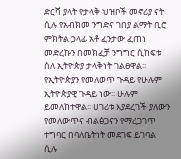ድርሻ ያላት የታላቅ ህዝቦች መኖሪያ ናት ሲሉ የአብክመ ንግድና ገበያ ልማት ቢሮ ምክትል ኃላፊ አቶ ፈንታው ፈጠነ መድረኩን በመክፈቻ ንግግር ሲከፍቱ ስለ ኢትዮጵያ ታላቅነት ገልፀዋል፡፡ የኢትዮጵያን የመለወጥ ጉዳይ የሁሉም ኢትዮጵያዊ ጉዳይ ነው፡፡ ሁሉም ይመለከተዋል፡፡ ሀገሪቱ እያደረገች ያለውን የመለውጥና ብልፅጋናን የማረጋገጥ ተግባር በባለቤትነት መደገፍ ይገባል ሲሉ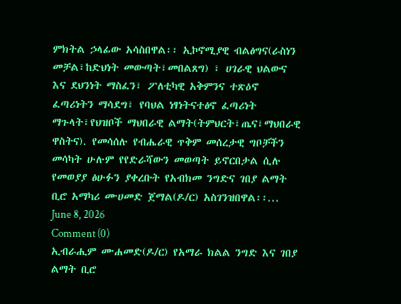ምክትል ኃላፊው አሳስበዋል፡፡ ኢኮኖሚያዊ ብልፅግና(ራስነን መቻል፣ከድህነት መውጣት፣መበልጸግ) ፣ ሀገራዊ ህልውና እና ደህንነት ማስፈን፣ ፖለቲካዊ አቅምንና ተጽዕኖ ፈጣሪነትን ማሳደግ፣ የባህል ነፃነትናተፅኖ ፈጣሪነት ማጉላት፣የህዝቦች ማህበራዊ ልማት(ትምህርት፣ጤና፣ማህበራዊ ዋስትና). የመሳሰሉ የብሔራዊ ጥቅም መሰረታዊ ግቦቻችን መሳካት ሁሉም የየድራሻውን መወጣት ይኖርበታል ሲሉ የመወያያ ፅሁፉን ያቀረቡት የአብክመ ንግድና ገበያ ልማት ቢሮ አማካሪ ሙሀመድ ጀማል(ዶ/ር) አስገንዝበዋል፡፡...
June 8, 2026
Comment (0)
ኢብራሒም ሙሐመድ(ዶ/ር) የአማራ ክልል ንግድ እና ገበያ ልማት ቢሮ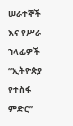ሠራተኞች እና የሥራ ኀላፊዎች “ኢትዮጵያ የተስፋ ምድር”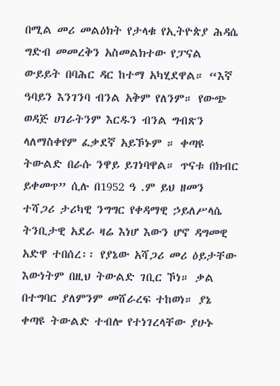በሚል መሪ መልዕክት የታላቁ የኢትዮጵያ ሕዳሴ ግድብ መመረቅን አስመልክተው የፓናል ውይይት በባሕር ዳር ከተማ አካሂደዋል። “እኛ ዓባይን እንገንባ ብንል አቅም የለንም። የውጭ ወዳጅ ሀገራትንም እርዱን ብንል ግብጽን ላለማስቀየም ፈቃደኛ አይኾኑም ። ቀጣዩ ትውልድ በራሱ ንዋይ ይገነባዋል። ጥናቱ በክብር ይቀመጥ” ሲሉ በ1952 ዓ .ም ይህ ዘመን ተሻጋሪ ታሪካዊ ንግግር የቀዳማዊ ኃይለሥላሴ ትንቢታዊ አደራ ዛሬ እነሆ እውን ሆኖ ዳግመዊ አድዋ ተበሰረ፡፡ የያኔው አሻጋሪ መሪ ዕይታቸው እውነትም በዚህ ትውልድ ገቢር ኾነ። ቃል በተግባር ያለምንም መሸራረፍ ተከወነ። ያኔ ቀጣዩ ትውልድ ተብሎ የተነገረላቸው ያሁኑ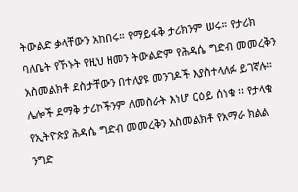ትውልድ ቃላቸውን አከበሩ። የማይፋቅ ታሪክንም ሠሩ። የታሪክ ባለቤት የኾኑት የዚህ ዘመን ትውልድም የሕዳሴ ግድብ መመረቅን አስመልክቶ ደስታቸውን በተለያዩ መንገዶች እያስተላለፉ ይገኛሉ። ሌሎች ደማቅ ታሪኮችንም ለመስራት እነሆ ርዕይ ሰነቁ ፡፡ የታላቁ የኢትዮጵያ ሕዳሴ ግድብ መመረቅን አስመልክቶ የአማራ ክልል ንግድ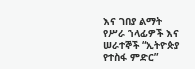እና ገበያ ልማት የሥራ ኀላፊዎች እና ሠራተኞች “ኢትዮጵያ የተስፋ ምድር”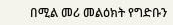በሚል መሪ መልዕክት የግድቡን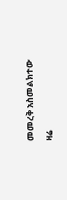መመረቅ አስመልክተው ዛሬ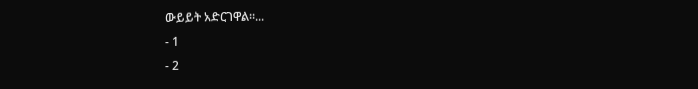ውይይት አድርገዋል።...
- 1
- 2